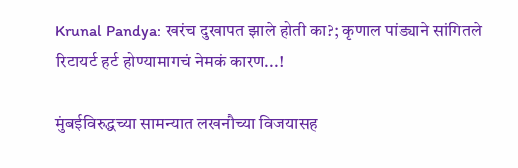Krunal Pandya: खरंच दुखापत झाले होती का?; कृणाल पांड्याने सांगितले रिटायर्ट हर्ट होण्यामागचं नेमकं कारण...!

मुंबईविरुद्धच्या सामन्यात लखनौच्या विजयासह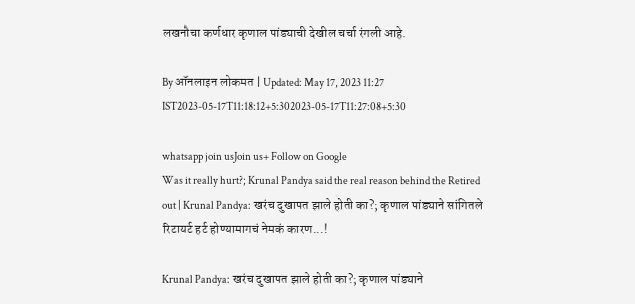लखनौचा कर्णधार कृणाल पांड्याची देखील चर्चा रंगली आहे.

By ऑनलाइन लोकमत | Updated: May 17, 2023 11:27 IST2023-05-17T11:18:12+5:302023-05-17T11:27:08+5:30

whatsapp join usJoin us+ Follow on Google
Was it really hurt?; Krunal Pandya said the real reason behind the Retired out | Krunal Pandya: खरंच दुखापत झाले होती का?; कृणाल पांड्याने सांगितले रिटायर्ट हर्ट होण्यामागचं नेमकं कारण...!

Krunal Pandya: खरंच दुखापत झाले होती का?; कृणाल पांड्याने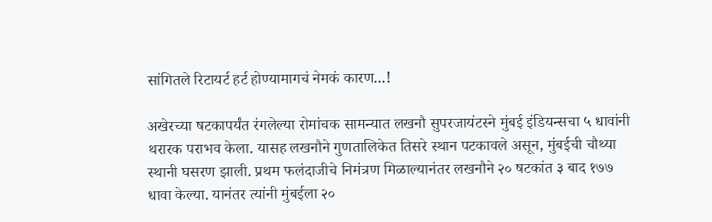सांगितले रिटायर्ट हर्ट होण्यामागचं नेमकं कारण...!

अखेरच्या षटकापर्यंत रंगलेल्या रोमांचक सामन्यात लखनौ सुपरजायंटस्ने मुंबई इंडियन्सचा ५ धावांनी थरारक पराभव केला. यासह लखनौने गुणतालिकेत तिसरे स्थान पटकावले असून, मुंबईची चौथ्या स्थानी घसरण झाली. प्रथम फलंदाजीचे निमंत्रण मिळाल्यानंतर लखनौने २० षटकांत ३ बाद १७७ धावा केल्या. यानंतर त्यांनी मुंबईला २०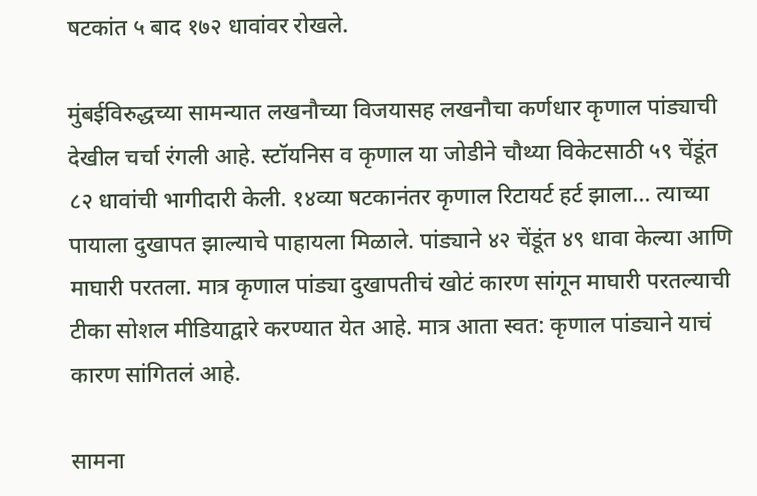षटकांत ५ बाद १७२ धावांवर रोखले.

मुंबईविरुद्धच्या सामन्यात लखनौच्या विजयासह लखनौचा कर्णधार कृणाल पांड्याची देखील चर्चा रंगली आहे. स्टॉयनिस व कृणाल या जोडीने चौथ्या विकेटसाठी ५९ चेंडूंत ८२ धावांची भागीदारी केली. १४व्या षटकानंतर कृणाल रिटायर्ट हर्ट झाला... त्याच्या पायाला दुखापत झाल्याचे पाहायला मिळाले. पांड्याने ४२ चेंडूंत ४९ धावा केल्या आणि माघारी परतला. मात्र कृणाल पांड्या दुखापतीचं खोटं कारण सांगून माघारी परतल्याची टीका सोशल मीडियाद्वारे करण्यात येत आहे. मात्र आता स्वत: कृणाल पांड्याने याचं कारण सांगितलं आहे.

सामना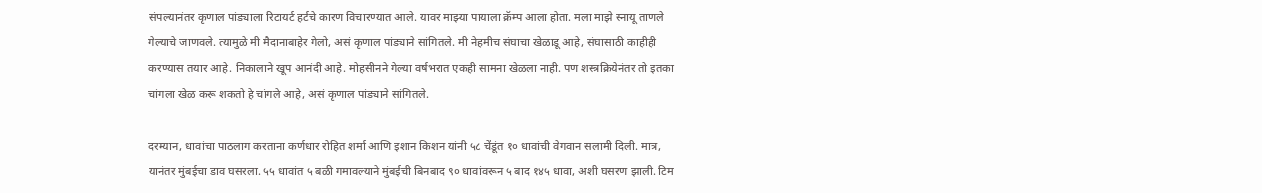संपल्यानंतर कृणाल पांड्याला रिटायर्ट हर्टचे कारण विचारण्यात आले. यावर माझ्या पायाला क्रॅम्प आला होता. मला माझे स्नायू ताणले गेल्याचे जाणवले. त्यामुळे मी मैदानाबाहेर गेलो, असं कृणाल पांड्याने सांगितले. मी नेहमीच संघाचा खेळाडू आहे, संघासाठी काहीही करण्यास तयार आहे. निकालाने खूप आनंदी आहे. मोहसीनने गेल्या वर्षभरात एकही सामना खेळला नाही. पण शस्त्रक्रियेनंतर तो इतका चांगला खेळ करू शकतो हे चांगले आहे, असं कृणाल पांड्याने सांगितले.

दरम्यान, धावांचा पाठलाग करताना कर्णधार रोहित शर्मा आणि इशान किशन यांनी ५८ चेंडूंत १० धावांची वेगवान सलामी दिली. मात्र, यानंतर मुंबईचा डाव घसरला. ५५ धावांत ५ बळी गमावल्याने मुंबईची बिनबाद ९० धावांवरून ५ बाद १४५ धावा, अशी घसरण झाली. टिम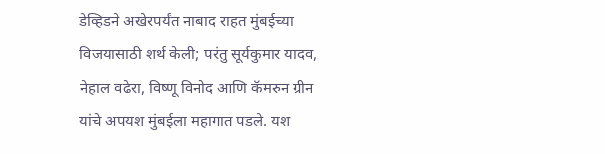डेव्हिडने अखेरपर्यंत नाबाद राहत मुंबईच्या विजयासाठी शर्थ केली; परंतु सूर्यकुमार यादव, नेहाल वढेरा, विष्णू विनोद आणि कॅमरुन ग्रीन यांचे अपयश मुंबईला महागात पडले. यश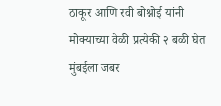ठाकूर आणि रवी बोश्नोई यांनी मोक्याच्या वेळी प्रत्येकी २ बळी घेत मुंबईला जबर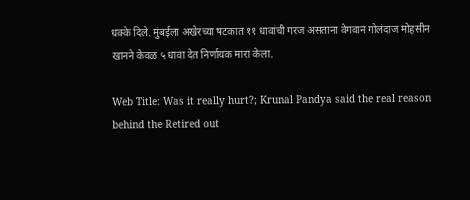धक्के दिले. मुंबईला अखेरच्या षटकात ११ धावांची गरज असताना वेगवान गोलंदाज मोहसीन खानने केवळ ५ धावा देत निर्णायक मारा केला.

Web Title: Was it really hurt?; Krunal Pandya said the real reason behind the Retired out